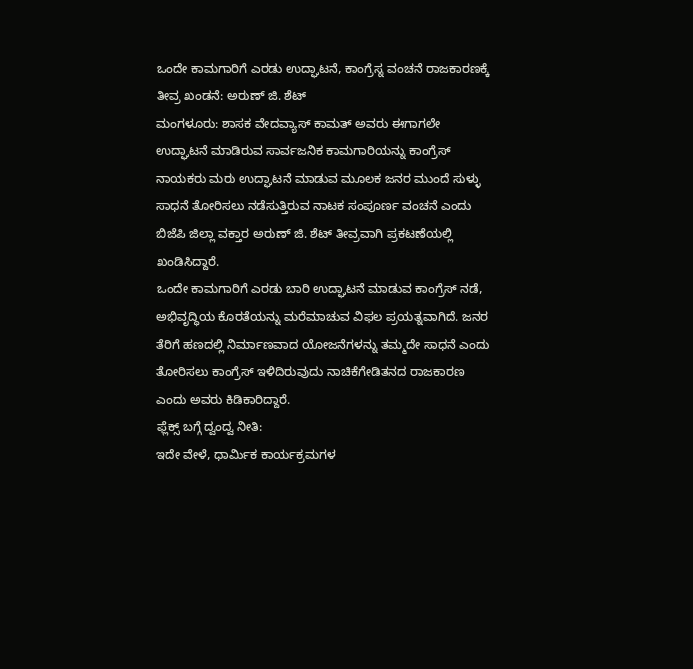ಒಂದೇ ಕಾಮಗಾರಿಗೆ ಎರಡು ಉದ್ಘಾಟನೆ, ಕಾಂಗ್ರೆಸ್ನ ವಂಚನೆ ರಾಜಕಾರಣಕ್ಕೆ ತೀವ್ರ ಖಂಡನೆ: ಅರುಣ್ ಜಿ. ಶೆಟ್
ಮಂಗಳೂರು: ಶಾಸಕ ವೇದವ್ಯಾಸ್ ಕಾಮತ್ ಅವರು ಈಗಾಗಲೇ ಉದ್ಘಾಟನೆ ಮಾಡಿರುವ ಸಾರ್ವಜನಿಕ ಕಾಮಗಾರಿಯನ್ನು ಕಾಂಗ್ರೆಸ್ ನಾಯಕರು ಮರು ಉದ್ಘಾಟನೆ ಮಾಡುವ ಮೂಲಕ ಜನರ ಮುಂದೆ ಸುಳ್ಳು ಸಾಧನೆ ತೋರಿಸಲು ನಡೆಸುತ್ತಿರುವ ನಾಟಕ ಸಂಪೂರ್ಣ ವಂಚನೆ ಎಂದು ಬಿಜೆಪಿ ಜಿಲ್ಲಾ ವಕ್ತಾರ ಅರುಣ್ ಜಿ. ಶೆಟ್ ತೀವ್ರವಾಗಿ ಪ್ರಕಟಣೆಯಲ್ಲಿ ಖಂಡಿಸಿದ್ದಾರೆ.
ಒಂದೇ ಕಾಮಗಾರಿಗೆ ಎರಡು ಬಾರಿ ಉದ್ಘಾಟನೆ ಮಾಡುವ ಕಾಂಗ್ರೆಸ್ ನಡೆ, ಅಭಿವೃದ್ಧಿಯ ಕೊರತೆಯನ್ನು ಮರೆಮಾಚುವ ವಿಫಲ ಪ್ರಯತ್ನವಾಗಿದೆ. ಜನರ ತೆರಿಗೆ ಹಣದಲ್ಲಿ ನಿರ್ಮಾಣವಾದ ಯೋಜನೆಗಳನ್ನು ತಮ್ಮದೇ ಸಾಧನೆ ಎಂದು ತೋರಿಸಲು ಕಾಂಗ್ರೆಸ್ ಇಳಿದಿರುವುದು ನಾಚಿಕೆಗೇಡಿತನದ ರಾಜಕಾರಣ ಎಂದು ಅವರು ಕಿಡಿಕಾರಿದ್ದಾರೆ.
ಫ್ಲೆಕ್ಸ್ ಬಗ್ಗೆ ದ್ವಂದ್ವ ನೀತಿ:
ಇದೇ ವೇಳೆ, ಧಾರ್ಮಿಕ ಕಾರ್ಯಕ್ರಮಗಳ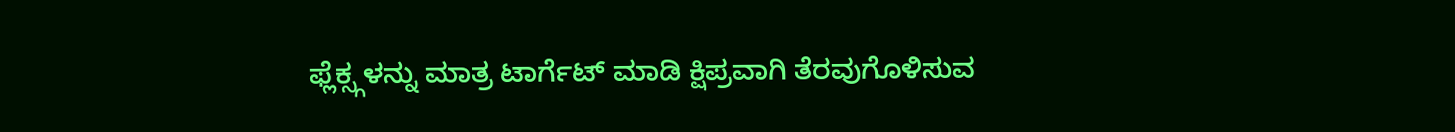ಫ್ಲೆಕ್ಸ್ಗಳನ್ನು ಮಾತ್ರ ಟಾರ್ಗೆಟ್ ಮಾಡಿ ಕ್ಷಿಪ್ರವಾಗಿ ತೆರವುಗೊಳಿಸುವ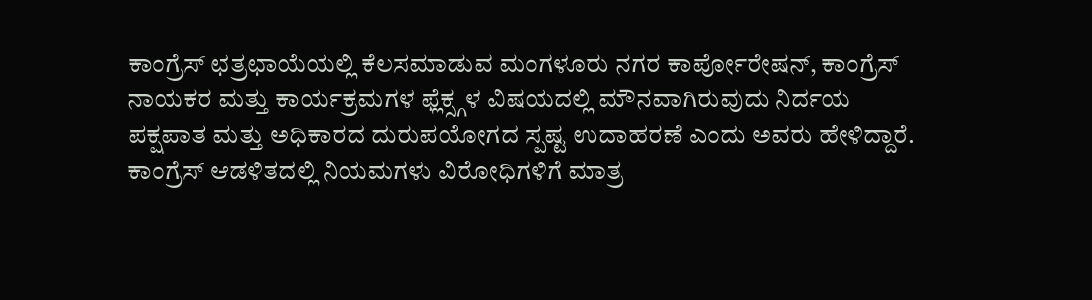ಕಾಂಗ್ರೆಸ್ ಛತ್ರಛಾಯೆಯಲ್ಲಿ ಕೆಲಸಮಾಡುವ ಮಂಗಳೂರು ನಗರ ಕಾರ್ಪೋರೇಷನ್, ಕಾಂಗ್ರೆಸ್ ನಾಯಕರ ಮತ್ತು ಕಾರ್ಯಕ್ರಮಗಳ ಫ್ಲೆಕ್ಸ್ಗಳ ವಿಷಯದಲ್ಲಿ ಮೌನವಾಗಿರುವುದು ನಿರ್ದಯ ಪಕ್ಷಪಾತ ಮತ್ತು ಅಧಿಕಾರದ ದುರುಪಯೋಗದ ಸ್ಪಷ್ಟ ಉದಾಹರಣೆ ಎಂದು ಅವರು ಹೇಳಿದ್ದಾರೆ.
ಕಾಂಗ್ರೆಸ್ ಆಡಳಿತದಲ್ಲಿ ನಿಯಮಗಳು ವಿರೋಧಿಗಳಿಗೆ ಮಾತ್ರ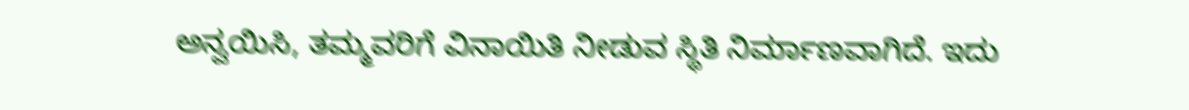ಅನ್ವಯಿಸಿ, ತಮ್ಮವರಿಗೆ ವಿನಾಯಿತಿ ನೀಡುವ ಸ್ಥಿತಿ ನಿರ್ಮಾಣವಾಗಿದೆ. ಇದು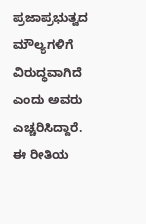ಪ್ರಜಾಪ್ರಭುತ್ವದ ಮೌಲ್ಯಗಳಿಗೆ ವಿರುದ್ಧವಾಗಿದೆ ಎಂದು ಅವರು ಎಚ್ಚರಿಸಿದ್ದಾರೆ.
ಈ ರೀತಿಯ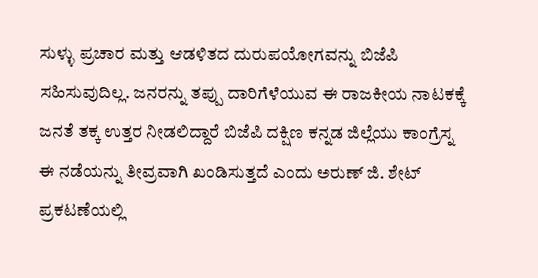ಸುಳ್ಳು ಪ್ರಚಾರ ಮತ್ತು ಆಡಳಿತದ ದುರುಪಯೋಗವನ್ನು ಬಿಜೆಪಿ ಸಹಿಸುವುದಿಲ್ಲ. ಜನರನ್ನು ತಪ್ಪು ದಾರಿಗೆಳೆಯುವ ಈ ರಾಜಕೀಯ ನಾಟಕಕ್ಕೆ ಜನತೆ ತಕ್ಕ ಉತ್ತರ ನೀಡಲಿದ್ದಾರೆ ಬಿಜೆಪಿ ದಕ್ಷಿಣ ಕನ್ನಡ ಜಿಲ್ಲೆಯು ಕಾಂಗ್ರೆಸ್ನ ಈ ನಡೆಯನ್ನು ತೀವ್ರವಾಗಿ ಖಂಡಿಸುತ್ತದೆ ಎಂದು ಅರುಣ್ ಜಿ. ಶೇಟ್ ಪ್ರಕಟಣೆಯಲ್ಲಿ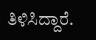ತಿಳಿಸಿದ್ದಾರೆ.